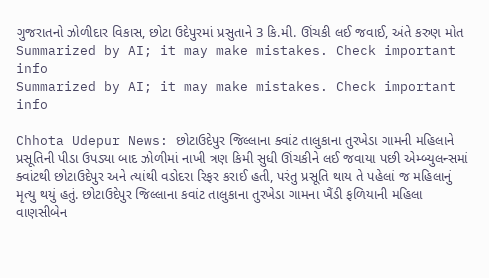ગુજરાતનો ઝોળીદાર વિકાસ, છોટા ઉદેપુરમાં પ્રસુતાને 3 કિ.મી. ઊંચકી લઈ જવાઈ, અંતે કરુણ મોત
Summarized by AI; it may make mistakes. Check important info
Summarized by AI; it may make mistakes. Check important info

Chhota Udepur News: છોટાઉદેપુર જિલ્લાના ક્વાંટ તાલુકાના તુરખેડા ગામની મહિલાને પ્રસૂતિની પીડા ઉપડ્યા બાદ ઝોળીમાં નાખી ત્રણ કિમી સુધી ઊંચકીને લઈ જવાયા પછી એમ્બ્યુલન્સમાં ક્વાંટથી છોટાઉદેપુર અને ત્યાંથી વડોદરા રિફર કરાઈ હતી, પરંતુ પ્રસૂતિ થાય તે પહેલાં જ મહિલાનું મૃત્યુ થયું હતું. છોટાઉદેપુર જિલ્લાના કવાંટ તાલુકાના તુરખેડા ગામના ખૈંડી ફળિયાની મહિલા વાણસીબેન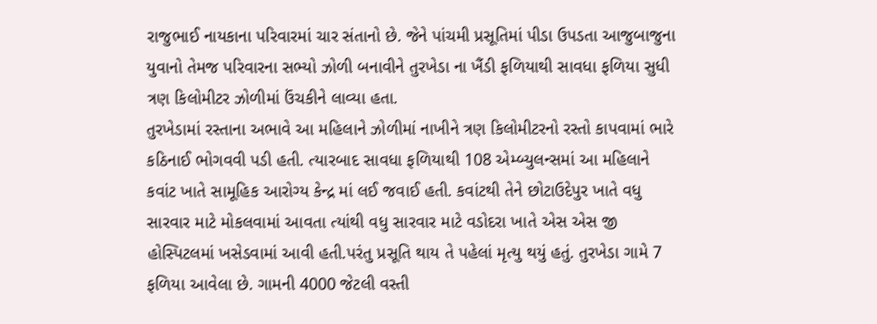રાજુભાઈ નાયકાના પરિવારમાં ચાર સંતાનો છે. જેને પાંચમી પ્રસૂતિમાં પીડા ઉપડતા આજુબાજુના યુવાનો તેમજ પરિવારના સભ્યો ઝોળી બનાવીને તુરખેડા ના ખૈંડી ફળિયાથી સાવધા ફળિયા સુધી ત્રણ કિલોમીટર ઝોળીમાં ઉંચકીને લાવ્યા હતા.
તુરખેડામાં રસ્તાના અભાવે આ મહિલાને ઝોળીમાં નાખીને ત્રણ કિલોમીટરનો રસ્તો કાપવામાં ભારે કઠિનાઈ ભોગવવી પડી હતી. ત્યારબાદ સાવધા ફળિયાથી 108 એમ્બ્યુલન્સમાં આ મહિલાને કવાંટ ખાતે સામૂહિક આરોગ્ય કેન્દ્ર માં લઈ જવાઈ હતી. કવાંટથી તેને છોટાઉદેપુર ખાતે વધુ સારવાર માટે મોકલવામાં આવતા ત્યાંથી વધુ સારવાર માટે વડોદરા ખાતે એસ એસ જી હોસ્પિટલમાં ખસેડવામાં આવી હતી.પરંતુ પ્રસૂતિ થાય તે પહેલાં મૃત્યુ થયું હતું. તુરખેડા ગામે 7 ફળિયા આવેલા છે. ગામની 4000 જેટલી વસ્તી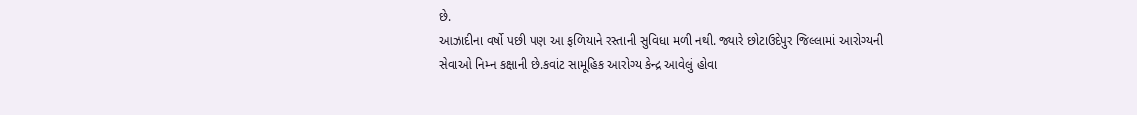છે.
આઝાદીના વર્ષો પછી પણ આ ફળિયાને રસ્તાની સુવિધા મળી નથી. જ્યારે છોટાઉદેપુર જિલ્લામાં આરોગ્યની સેવાઓ નિમ્ન કક્ષાની છે.કવાંટ સામૂહિક આરોગ્ય કેન્દ્ર આવેલું હોવા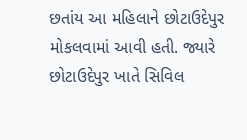છતાંય આ મહિલાને છોટાઉદેપુર મોકલવામાં આવી હતી. જ્યારે છોટાઉદેપુર ખાતે સિવિલ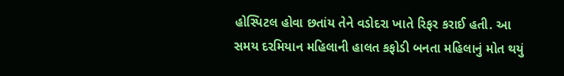હોસ્પિટલ હોવા છતાંય તેને વડોદરા ખાતે રિફર કરાઈ હતી. આ સમય દરમિયાન મહિલાની હાલત કફોડી બનતા મહિલાનું મોત થયું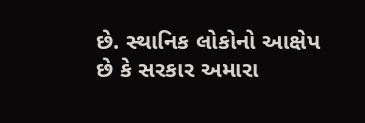છે. સ્થાનિક લોકોનો આક્ષેપ છે કે સરકાર અમારા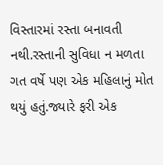વિસ્તારમાં રસ્તા બનાવતી નથી.રસ્તાની સુવિધા ન મળતા ગત વર્ષે પણ એક મહિલાનું મોત થયું હતું.જ્યારે ફરી એક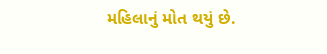મહિલાનું મોત થયું છે.